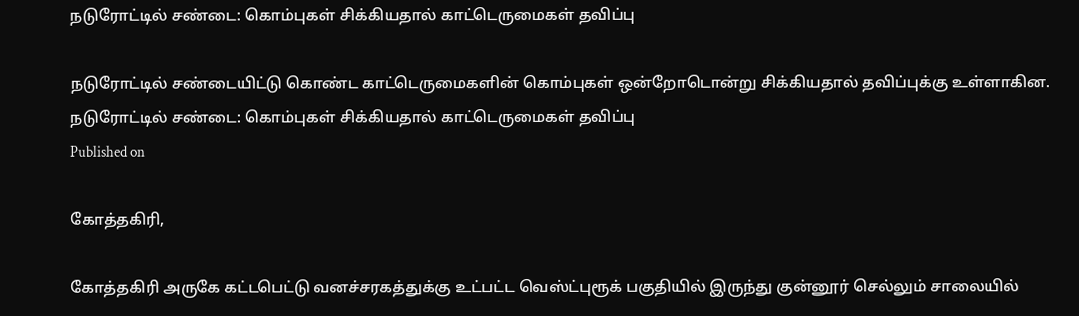நடுரோட்டில் சண்டை: கொம்புகள் சிக்கியதால் காட்டெருமைகள் தவிப்பு

நடுரோட்டில் சண்டையிட்டு கொண்ட காட்டெருமைகளின் கொம்புகள் ஒன்றோடொன்று சிக்கியதால் தவிப்புக்கு உள்ளாகின.
நடுரோட்டில் சண்டை: கொம்புகள் சிக்கியதால் காட்டெருமைகள் தவிப்பு
Published on

கோத்தகிரி,

கோத்தகிரி அருகே கட்டபெட்டு வனச்சரகத்துக்கு உட்பட்ட வெஸ்ட்புரூக் பகுதியில் இருந்து குன்னூர் செல்லும் சாலையில்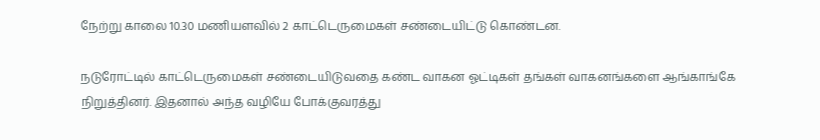நேற்று காலை 10.30 மணியளவில் 2 காட்டெருமைகள் சண்டையிட்டு கொண்டன.

நடுரோட்டில் காட்டெருமைகள் சண்டையிடுவதை கண்ட வாகன ஓட்டிகள் தங்கள் வாகனங்களை ஆங்காங்கே நிறுத்தினர். இதனால் அந்த வழியே போக்குவரத்து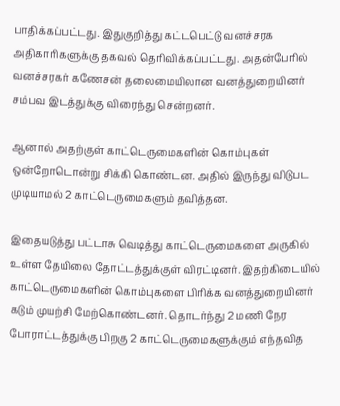பாதிக்கப்பட்டது. இதுகுறித்து கட்டபெட்டு வனச்சரக அதிகாரிகளுக்கு தகவல் தெரிவிக்கப்பட்டது. அதன்பேரில் வனச்சரகர் கணேசன் தலைமையிலான வனத்துறையினர் சம்பவ இடத்துக்கு விரைந்து சென்றனர்.

ஆனால் அதற்குள் காட்டெருமைகளின் கொம்புகள் ஒன்றோடொன்று சிக்கி கொண்டன. அதில் இருந்து விடுபட முடியாமல் 2 காட்டெருமைகளும் தவித்தன.

இதையடுத்து பட்டாசு வெடித்து காட்டெருமைகளை அருகில் உள்ள தேயிலை தோட்டத்துக்குள் விரட்டினர். இதற்கிடையில் காட்டெருமைகளின் கொம்புகளை பிரிக்க வனத்துறையினர் கடும் முயற்சி மேற்கொண்டனர். தொடர்ந்து 2 மணி நேர போராட்டத்துக்கு பிறகு 2 காட்டெருமைகளுக்கும் எந்தவித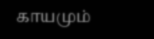காயமும்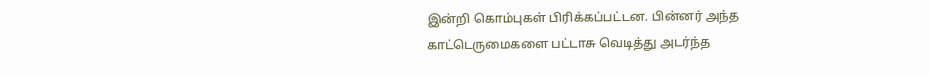இன்றி கொம்புகள் பிரிக்கப்பட்டன. பின்னர் அந்த காட்டெருமைகளை பட்டாசு வெடித்து அடர்ந்த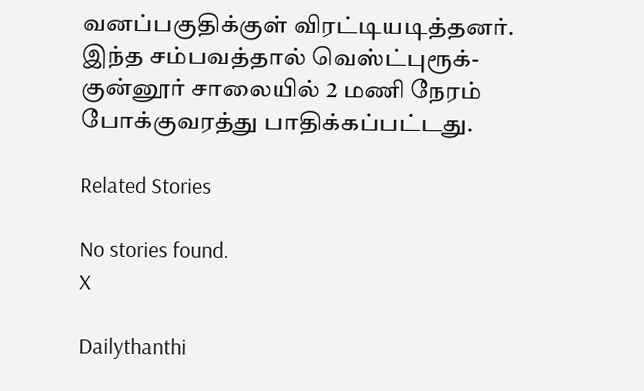வனப்பகுதிக்குள் விரட்டியடித்தனர். இந்த சம்பவத்தால் வெஸ்ட்புரூக்- குன்னூர் சாலையில் 2 மணி நேரம் போக்குவரத்து பாதிக்கப்பட்டது.

Related Stories

No stories found.
X

Dailythanthi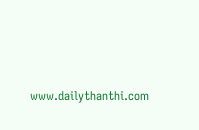www.dailythanthi.com